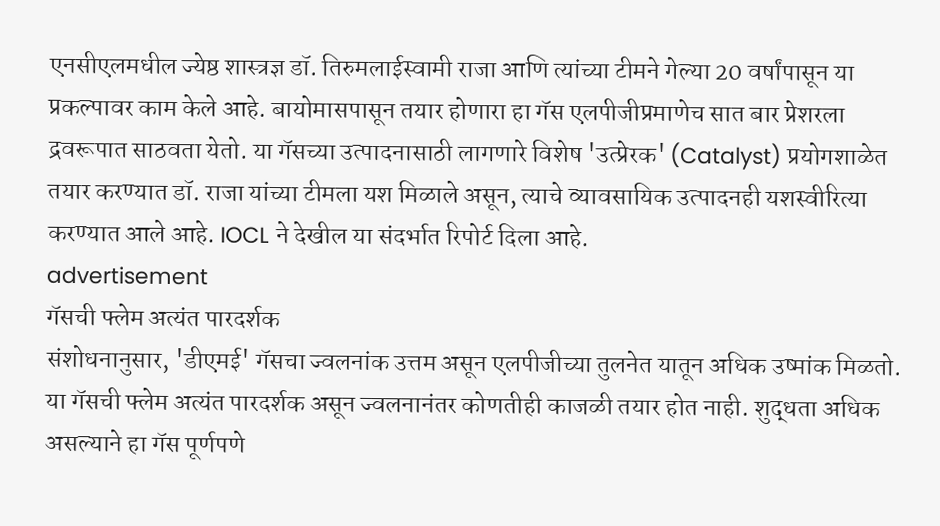एनसीएलमधील ज्येष्ठ शास्त्रज्ञ डॉ. तिरुमलाईस्वामी राजा आणि त्यांच्या टीमने गेल्या 20 वर्षांपासून या प्रकल्पावर काम केले आहे. बायोमासपासून तयार होणारा हा गॅस एलपीजीप्रमाणेच सात बार प्रेशरला द्रवरूपात साठवता येतो. या गॅसच्या उत्पादनासाठी लागणारे विशेष 'उत्प्रेरक' (Catalyst) प्रयोगशाळेत तयार करण्यात डॉ. राजा यांच्या टीमला यश मिळाले असून, त्याचे व्यावसायिक उत्पादनही यशस्वीरित्या करण्यात आले आहे. IOCL ने देखील या संदर्भात रिपोर्ट दिला आहे.
advertisement
गॅसची फ्लेम अत्यंत पारदर्शक
संशोधनानुसार, 'डीएमई' गॅसचा ज्वलनांक उत्तम असून एलपीजीच्या तुलनेत यातून अधिक उष्मांक मिळतो. या गॅसची फ्लेम अत्यंत पारदर्शक असून ज्वलनानंतर कोणतीही काजळी तयार होत नाही. शुद्धता अधिक असल्याने हा गॅस पूर्णपणे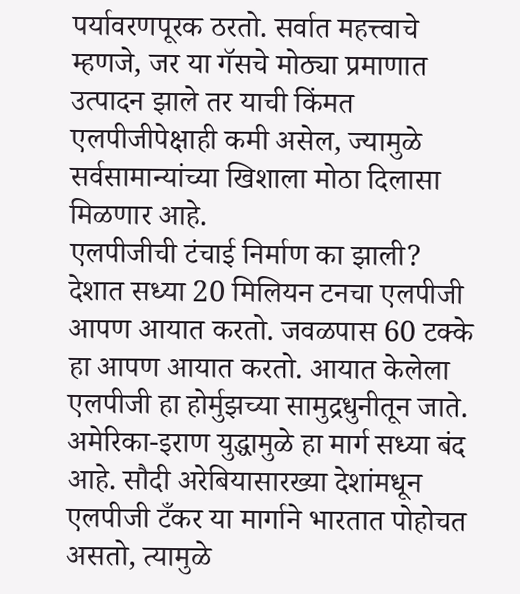पर्यावरणपूरक ठरतो. सर्वात महत्त्वाचे म्हणजे, जर या गॅसचे मोठ्या प्रमाणात उत्पादन झाले तर याची किंमत एलपीजीपेक्षाही कमी असेल, ज्यामुळे सर्वसामान्यांच्या खिशाला मोठा दिलासा मिळणार आहे.
एलपीजीची टंचाई निर्माण का झाली?
देशात सध्या 20 मिलियन टनचा एलपीजी आपण आयात करतो. जवळपास 60 टक्के हा आपण आयात करतो. आयात केलेला एलपीजी हा होर्मुझच्या सामुद्रधुनीतून जाते. अमेरिका-इराण युद्धामुळे हा मार्ग सध्या बंद आहे. सौदी अरेबियासारख्या देशांमधून एलपीजी टँकर या मार्गाने भारतात पोहोचत असतो, त्यामुळे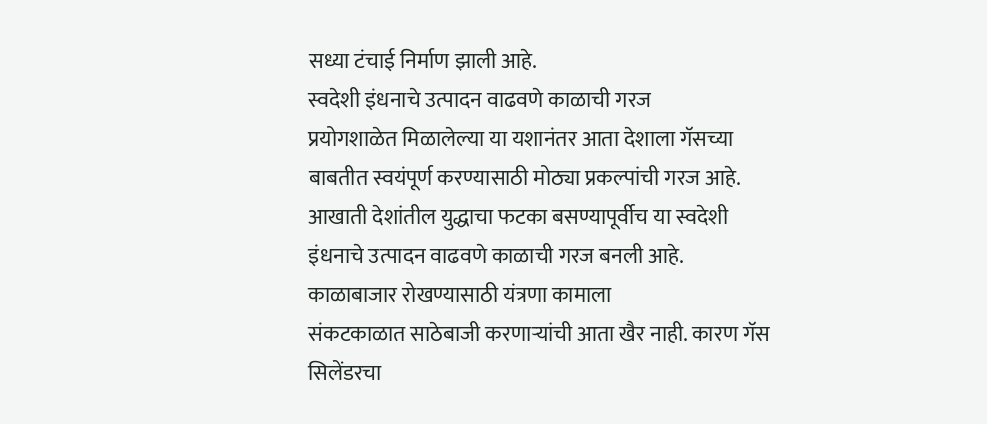सध्या टंचाई निर्माण झाली आहे.
स्वदेशी इंधनाचे उत्पादन वाढवणे काळाची गरज
प्रयोगशाळेत मिळालेल्या या यशानंतर आता देशाला गॅसच्या बाबतीत स्वयंपूर्ण करण्यासाठी मोठ्या प्रकल्पांची गरज आहे. आखाती देशांतील युद्धाचा फटका बसण्यापूर्वीच या स्वदेशी इंधनाचे उत्पादन वाढवणे काळाची गरज बनली आहे.
काळाबाजार रोखण्यासाठी यंत्रणा कामाला
संकटकाळात साठेबाजी करणाऱ्यांची आता खैर नाही. कारण गॅस सिलेंडरचा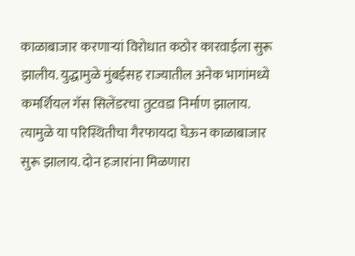काळाबाजार करणाऱ्यां विरोधात कठोर कारवाईला सुरू झालीय. युद्धामुळे मुंबईसह राज्यातील अनेक भागांमध्ये कमर्शियल गॅस सिलेंडरचा तुटवडा निर्माण झालाय. त्यामुळे या परिस्थितीचा गैरफायदा घेऊन काळाबाजार सुरू झालाय. दोन हजारांना मिळणारा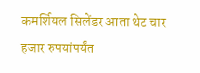कमर्शियल सिलेंडर आता थेट चार हजार रुपयांपर्यंत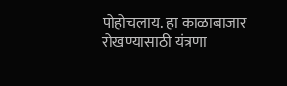पोहोचलाय. हा काळाबाजार रोखण्यासाठी यंत्रणा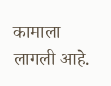कामाला लागली आहे.